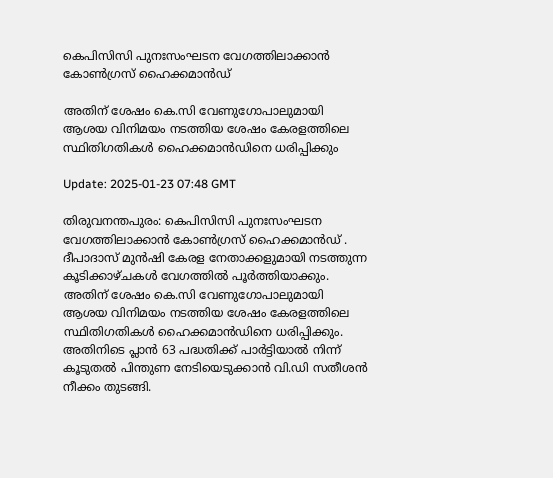കെപിസിസി പുനഃസംഘടന വേഗത്തിലാക്കാൻ കോൺഗ്രസ് ഹൈക്കമാൻഡ്

അതിന് ശേഷം കെ.സി വേണുഗോപാലുമായി ആശയ വിനിമയം നടത്തിയ ശേഷം കേരളത്തിലെ സ്ഥിതിഗതികൾ ഹൈക്കമാൻഡിനെ ധരിപ്പിക്കും

Update: 2025-01-23 07:48 GMT

തിരുവനന്തപുരം: കെപിസിസി പുനഃസംഘടന വേഗത്തിലാക്കാൻ കോൺഗ്രസ് ഹൈക്കമാൻഡ് . ദീപാദാസ് മുൻഷി കേരള നേതാക്കളുമായി നടത്തുന്ന കൂടിക്കാഴ്ചകൾ വേഗത്തിൽ പൂർത്തിയാക്കും. അതിന് ശേഷം കെ.സി വേണുഗോപാലുമായി ആശയ വിനിമയം നടത്തിയ ശേഷം കേരളത്തിലെ സ്ഥിതിഗതികൾ ഹൈക്കമാൻഡിനെ ധരിപ്പിക്കും. അതിനിടെ പ്ലാൻ 63 പദ്ധതിക്ക് പാർട്ടിയാൽ നിന്ന് കൂടുതൽ പിന്തുണ നേടിയെടുക്കാൻ വി.ഡി സതീശൻ നീക്കം തുടങ്ങി.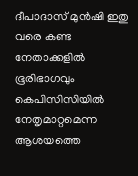ദീപാദാസ് മുൻഷി ഇതു വരെ കണ്ട നേതാക്കളിൽ ഭൂരിഭാഗവും കെപിസിസിയിൽ നേതൃമാറ്റമെന്ന ആശയത്തെ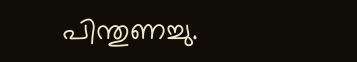പിന്തുണച്ചു.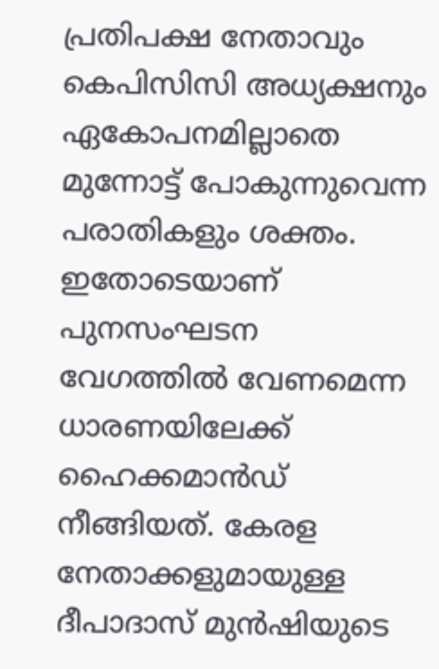പ്രതിപക്ഷ നേതാവും കെപിസിസി അധ്യക്ഷനും ഏകോപനമില്ലാതെ മുന്നോട്ട് പോകുന്നുവെന്ന പരാതികളും ശക്തം. ഇതോടെയാണ് പുനസംഘടന വേഗത്തിൽ വേണമെന്ന ധാരണയിലേക്ക് ഹൈക്കമാൻഡ് നീങ്ങിയത്. കേരള നേതാക്കളുമായുള്ള ദീപാദാസ് മുൻഷിയുടെ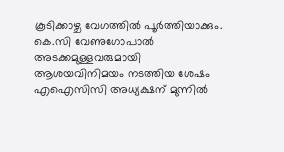കൂടിക്കാഴ്ച വേഗത്തിൽ പൂർത്തിയാക്കും. കെ.സി വേണുഗോപാൽ അടക്കമുള്ളവരുമായി ആശയവിനിമയം നടത്തിയ ശേഷം എഐസിസി അധ്യക്ഷന് മുന്നിൽ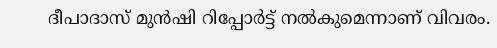ദീപാദാസ് മുൻഷി റിപ്പോർട്ട് നൽകുമെന്നാണ് വിവരം.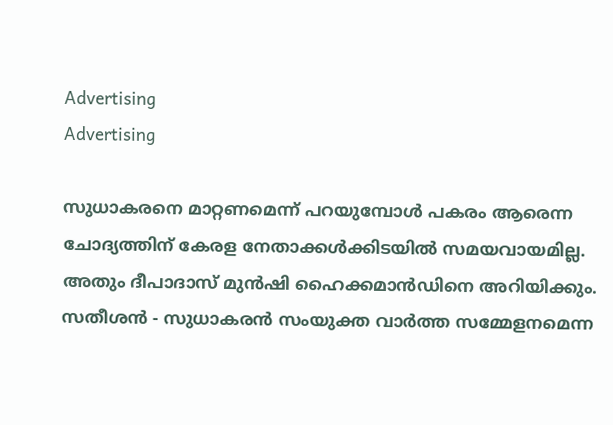Advertising
Advertising

സുധാകരനെ മാറ്റണമെന്ന് പറയുമ്പോൾ പകരം ആരെന്ന ചോദ്യത്തിന് കേരള നേതാക്കൾക്കിടയിൽ സമയവായമില്ല. അതും ദീപാദാസ് മുൻഷി ഹൈക്കമാൻഡിനെ അറിയിക്കും. സതീശൻ - സുധാകരൻ സംയുക്ത വാർത്ത സമ്മേളനമെന്ന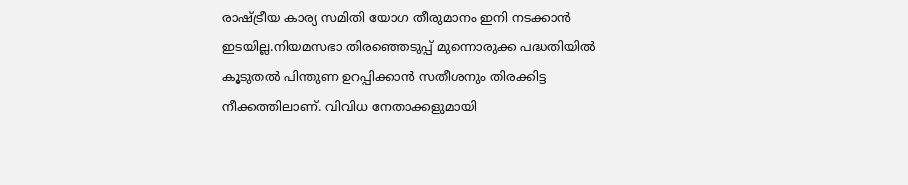രാഷ്ട്രീയ കാര്യ സമിതി യോഗ തീരുമാനം ഇനി നടക്കാൻ ഇടയില്ല.നിയമസഭാ തിരഞ്ഞെടുപ്പ് മുന്നൊരുക്ക പദ്ധതിയിൽ കൂടുതൽ പിന്തുണ ഉറപ്പിക്കാൻ സതീശനും തിരക്കിട്ട നീക്കത്തിലാണ്. വിവിധ നേതാക്കളുമായി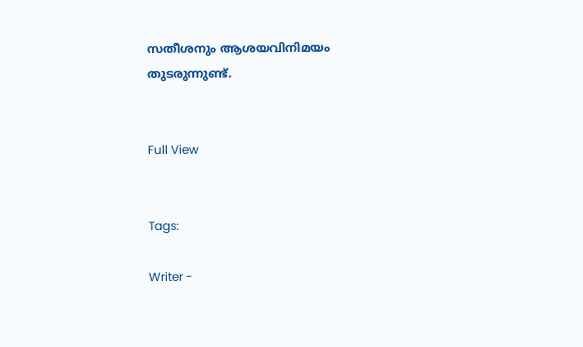സതീശനും ആശയവിനിമയം തുടരുന്നുണ്ട്.


Full View


Tags:

Writer -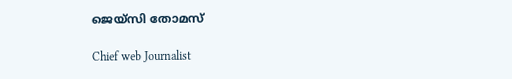ജെയ്സി തോമസ്

Chief web Journalist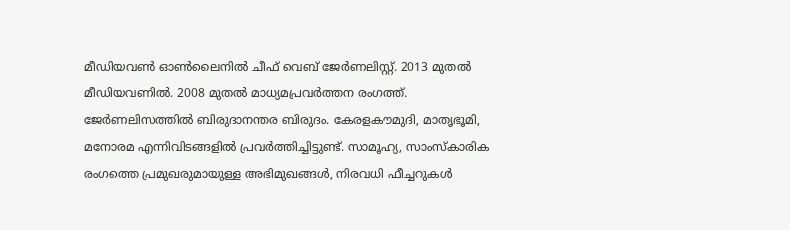മീഡിയവൺ ഓൺലൈനിൽ ചീഫ് വെബ് ജേർണലിസ്റ്റ്. 2013 മുതൽ മീഡിയവണിൽ. 2008 മുതൽ മാധ്യമപ്രവർത്തന രംഗത്ത്. ജേർണലിസത്തിൽ ബിരുദാനന്തര ബിരുദം. കേരളകൗമുദി, മാതൃഭൂമി, മനോരമ എന്നിവിടങ്ങളിൽ പ്രവർത്തിച്ചിട്ടുണ്ട്. സാമൂഹ്യ, സാംസ്‌കാരിക രംഗത്തെ പ്രമുഖരുമായുള്ള അഭിമുഖങ്ങൾ, നിരവധി ഫീച്ചറുകൾ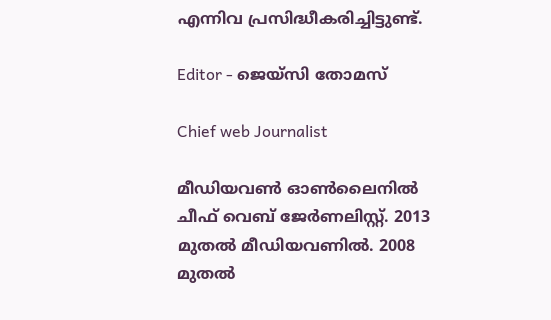എന്നിവ പ്രസിദ്ധീകരിച്ചിട്ടുണ്ട്.

Editor - ജെയ്സി തോമസ്

Chief web Journalist

മീഡിയവൺ ഓൺലൈനിൽ ചീഫ് വെബ് ജേർണലിസ്റ്റ്. 2013 മുതൽ മീഡിയവണിൽ. 2008 മുതൽ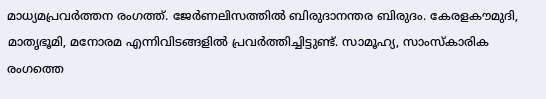മാധ്യമപ്രവർത്തന രംഗത്ത്. ജേർണലിസത്തിൽ ബിരുദാനന്തര ബിരുദം. കേരളകൗമുദി, മാതൃഭൂമി, മനോരമ എന്നിവിടങ്ങളിൽ പ്രവർത്തിച്ചിട്ടുണ്ട്. സാമൂഹ്യ, സാംസ്‌കാരിക രംഗത്തെ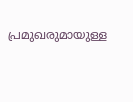പ്രമുഖരുമായുള്ള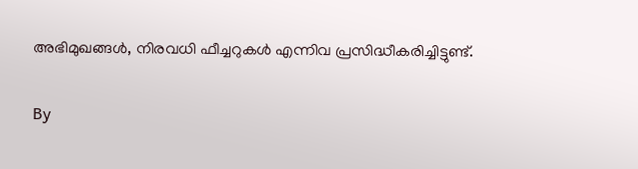അഭിമുഖങ്ങൾ, നിരവധി ഫീച്ചറുകൾ എന്നിവ പ്രസിദ്ധീകരിച്ചിട്ടുണ്ട്.

By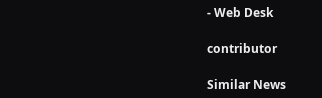- Web Desk

contributor

Similar News